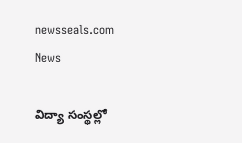newsseals.com
News

విద్యా సంస్థ‌ల్లో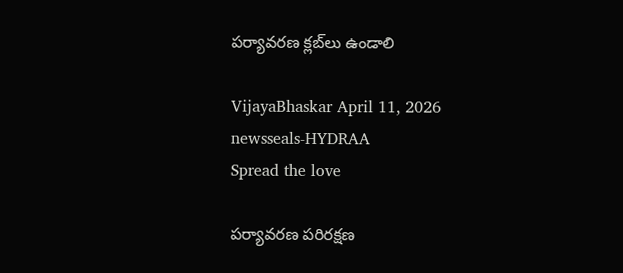ప‌ర్యావ‌ర‌ణ‌ క్ల‌బ్‌లు ఉండాలి

VijayaBhaskar April 11, 2026
newsseals-HYDRAA
Spread the love

ప‌ర్యావ‌ర‌ణ ప‌రిర‌క్ష‌ణ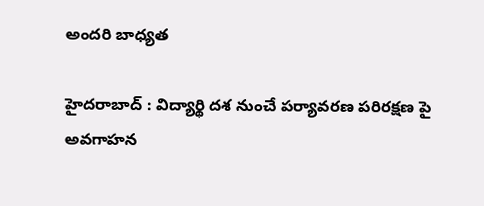అంద‌రి బాధ్య‌త

హైద‌రాబాద్ : విద్యార్థి ద‌శ నుంచే ప‌ర్యావ‌ర‌ణ ప‌రిర‌క్ష‌ణ పై అవ‌గాహ‌న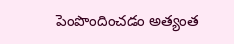పెంపొందించ‌డం అత్యంత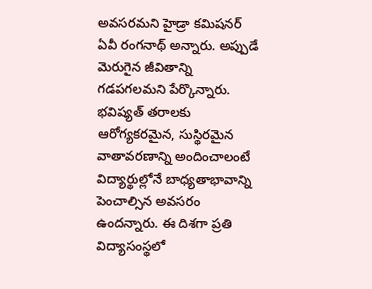అవ‌స‌ర‌మ‌ని హైడ్రా క‌మిష‌న‌ర్ ఏవీ రంగ‌నాథ్ అన్నారు. అప్పుడే మెరుగైన జీవితాన్ని గ‌డ‌ప‌గ‌ల‌మ‌ని పేర్కొన్నారు. భవిష్యత్ తరాలకు ఆరోగ్యకరమైన, సుస్థిరమైన వాతావరణాన్ని అందించాలంటే విద్యార్థుల్లోనే బాధ్యతాభావాన్ని పెంచాల్సిన అవసరం ఉందన్నారు. ఈ దిశగా ప్రతి విద్యాసంస్థలో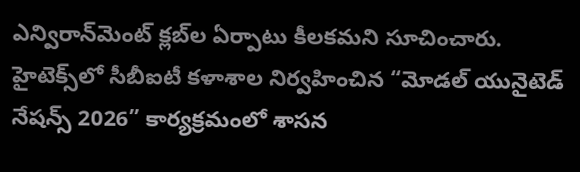ఎన్విరాన్‌మెంట్ క్లబ్‌ల ఏర్పాటు కీలకమని సూచించారు. హైటెక్స్‌లో సీబీఐటీ కళాశాల నిర్వహించిన “మోడల్ యునైటెడ్ నేషన్స్ 2026” కార్యక్రమంలో శాస‌న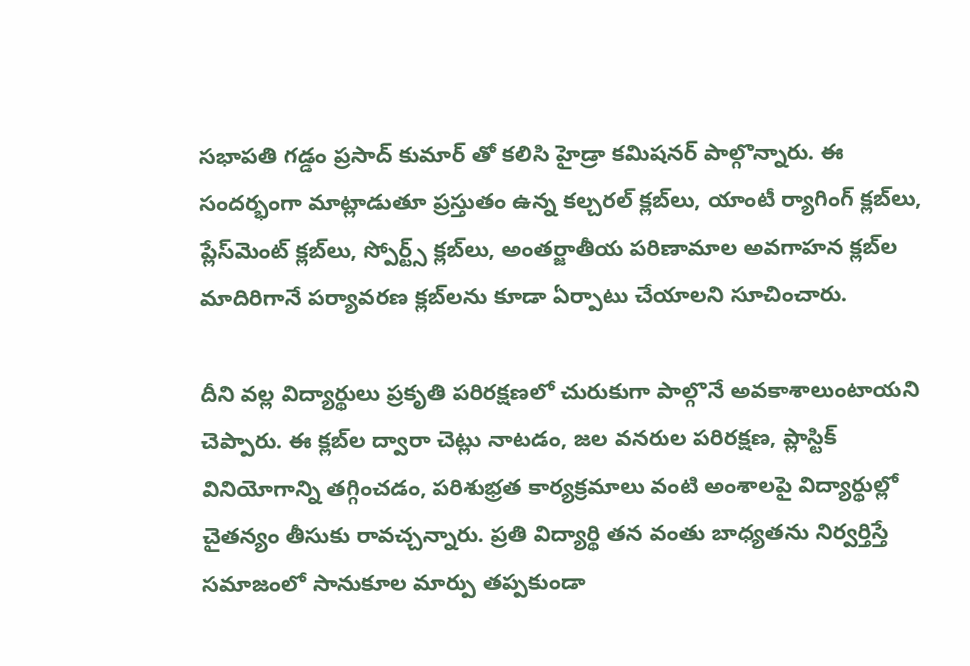స‌భాప‌తి గ‌డ్డం ప్ర‌సాద్ కుమార్ తో క‌లిసి హైడ్రా క‌మిష‌న‌ర్ పాల్గొన్నారు. ఈ సంద‌ర్భంగా మాట్లాడుతూ ప్రస్తుతం ఉన్న కల్చరల్ క్లబ్‌లు, యాంటీ ర్యాగింగ్ క్లబ్‌లు, ప్లేస్‌మెంట్ క్లబ్‌లు, స్పోర్ట్స్ క్లబ్‌లు, అంత‌ర్జాతీయ ప‌రిణామాల అవ‌గాహ‌న క్ల‌బ్‌ల మాదిరిగానే పర్యావరణ క్లబ్‌లను కూడా ఏర్పాటు చేయాలని సూచించారు.

దీని వ‌ల్ల‌ విద్యార్థులు ప్రకృతి పరిరక్షణలో చురుకుగా పాల్గొనే అవకాశాలుంటాయ‌ని చెప్పారు. ఈ క్లబ్‌ల ద్వారా చెట్లు నాటడం, జ‌ల వ‌న‌రుల ప‌రిర‌క్ష‌ణ, ప్లాస్టిక్ వినియోగాన్ని తగ్గించడం, పరిశుభ్రత కార్యక్రమాలు వంటి అంశాలపై విద్యార్థుల్లో చైతన్యం తీసుకు రావచ్చన్నారు. ప్రతి విద్యార్థి తన వంతు బాధ్యతను నిర్వర్తిస్తే సమాజంలో సానుకూల మార్పు తప్పకుండా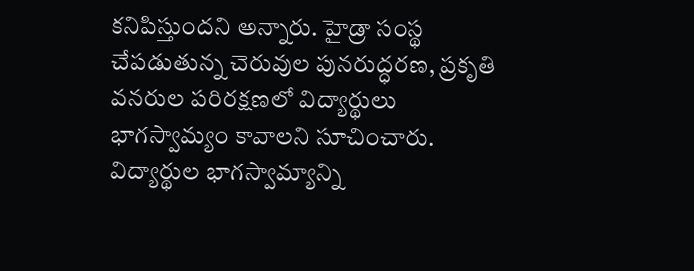కనిపిస్తుందని అన్నారు. హైడ్రా సంస్థ చేపడుతున్న చెరువుల పునరుద్ధరణ, ప్ర‌కృతి వనరుల పరిరక్షణలో విద్యార్థులు భాగ‌స్వామ్యం కావాల‌ని సూచించారు. విద్యార్థుల భాగస్వామ్యాన్ని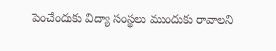పెంచేందుకు విద్యా సంస్థలు ముందుకు రావాలని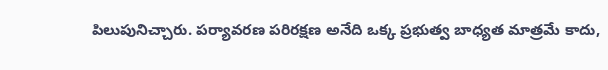పిలుపునిచ్చారు. పర్యావరణ పరిరక్షణ అనేది ఒక్క ప్రభుత్వ బాధ్యత మాత్రమే కాదు,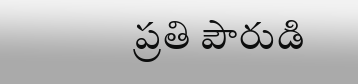ప్రతి పౌరుడి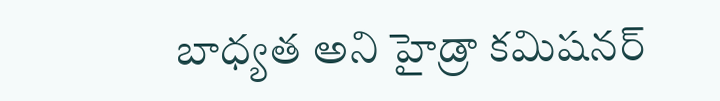బాధ్యత అని హైడ్రా కమిషనర్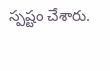స్పష్టం చేశారు.